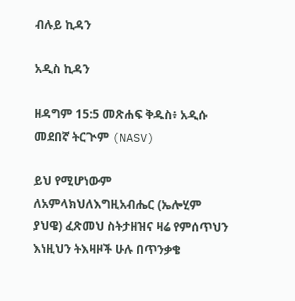ብሉይ ኪዳን

አዲስ ኪዳን

ዘዳግም 15:5 መጽሐፍ ቅዱስ፥ አዲሱ መደበኛ ትርጒም (NASV)

ይህ የሚሆነውም ለአምላክህለእግዚአብሔር (ኤሎሂም ያህዌ) ፈጽመህ ስትታዘዝና ዛሬ የምሰጥህን እነዚህን ትእዛዞች ሁሉ በጥንቃቄ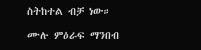ስትከተል ብቻ ነው።

ሙሉ ምዕራፍ ማንበብ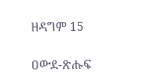ዘዳግም 15

ዐውደ-ጽሑፍ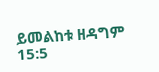ይመልከቱ ዘዳግም 15:5